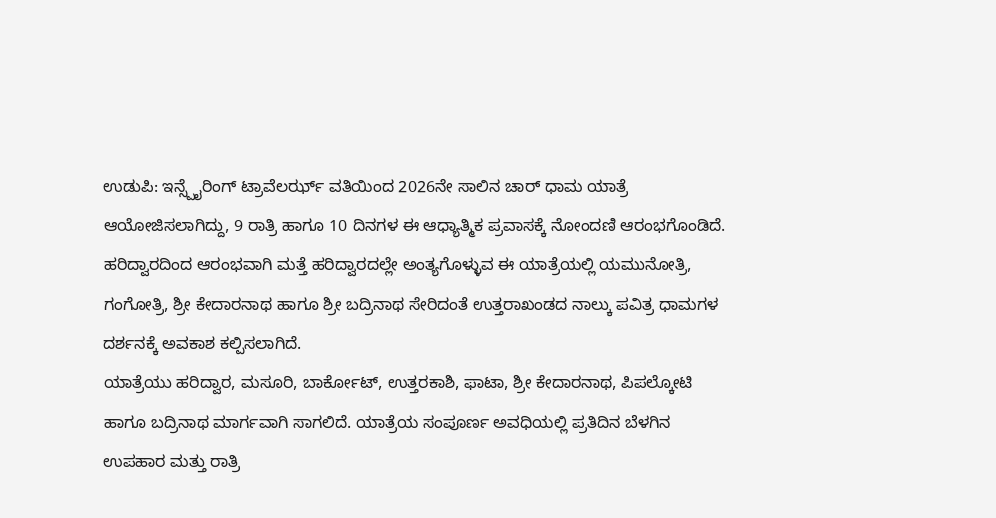ಉಡುಪಿ: ಇನ್ಸ್ಪೈರಿಂಗ್ ಟ್ರಾವೆಲರ್ಝ್ ವತಿಯಿಂದ 2026ನೇ ಸಾಲಿನ ಚಾರ್ ಧಾಮ ಯಾತ್ರೆ ಆಯೋಜಿಸಲಾಗಿದ್ದು, 9 ರಾತ್ರಿ ಹಾಗೂ 10 ದಿನಗಳ ಈ ಆಧ್ಯಾತ್ಮಿಕ ಪ್ರವಾಸಕ್ಕೆ ನೋಂದಣಿ ಆರಂಭಗೊಂಡಿದೆ.
ಹರಿದ್ವಾರದಿಂದ ಆರಂಭವಾಗಿ ಮತ್ತೆ ಹರಿದ್ವಾರದಲ್ಲೇ ಅಂತ್ಯಗೊಳ್ಳುವ ಈ ಯಾತ್ರೆಯಲ್ಲಿ ಯಮುನೋತ್ರಿ, ಗಂಗೋತ್ರಿ, ಶ್ರೀ ಕೇದಾರನಾಥ ಹಾಗೂ ಶ್ರೀ ಬದ್ರಿನಾಥ ಸೇರಿದಂತೆ ಉತ್ತರಾಖಂಡದ ನಾಲ್ಕು ಪವಿತ್ರ ಧಾಮಗಳ ದರ್ಶನಕ್ಕೆ ಅವಕಾಶ ಕಲ್ಪಿಸಲಾಗಿದೆ.
ಯಾತ್ರೆಯು ಹರಿದ್ವಾರ, ಮಸೂರಿ, ಬಾರ್ಕೋಟ್, ಉತ್ತರಕಾಶಿ, ಫಾಟಾ, ಶ್ರೀ ಕೇದಾರನಾಥ, ಪಿಪಲ್ಕೋಟಿ ಹಾಗೂ ಬದ್ರಿನಾಥ ಮಾರ್ಗವಾಗಿ ಸಾಗಲಿದೆ. ಯಾತ್ರೆಯ ಸಂಪೂರ್ಣ ಅವಧಿಯಲ್ಲಿ ಪ್ರತಿದಿನ ಬೆಳಗಿನ ಉಪಹಾರ ಮತ್ತು ರಾತ್ರಿ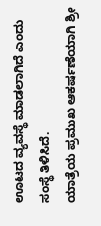ಊಟದ ವ್ಯವಸ್ಥೆ ಮಾಡಲಾಗಿದೆ ಎಂದು ಸಂಸ್ಥೆ ತಿಳಿಸಿದೆ.
ಯಾತ್ರೆಯ ಪ್ರಮುಖ ಆಕರ್ಷಣೆಯಾಗಿ ಶ್ರೀ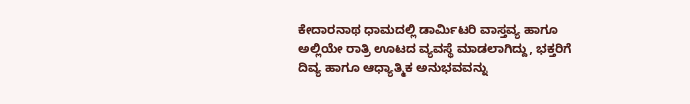ಕೇದಾರನಾಥ ಧಾಮದಲ್ಲಿ ಡಾರ್ಮಿಟರಿ ವಾಸ್ತವ್ಯ ಹಾಗೂ ಅಲ್ಲಿಯೇ ರಾತ್ರಿ ಊಟದ ವ್ಯವಸ್ಥೆ ಮಾಡಲಾಗಿದ್ದು, ಭಕ್ತರಿಗೆ ದಿವ್ಯ ಹಾಗೂ ಆಧ್ಯಾತ್ಮಿಕ ಅನುಭವವನ್ನು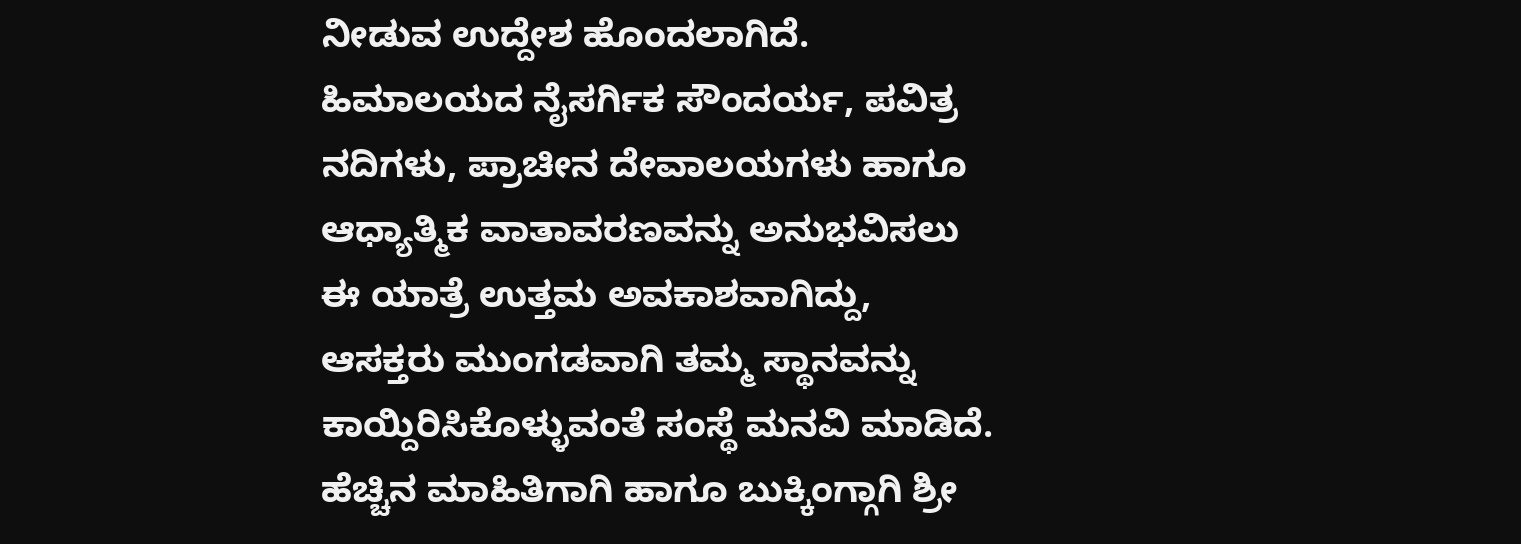ನೀಡುವ ಉದ್ದೇಶ ಹೊಂದಲಾಗಿದೆ.
ಹಿಮಾಲಯದ ನೈಸರ್ಗಿಕ ಸೌಂದರ್ಯ, ಪವಿತ್ರ ನದಿಗಳು, ಪ್ರಾಚೀನ ದೇವಾಲಯಗಳು ಹಾಗೂ ಆಧ್ಯಾತ್ಮಿಕ ವಾತಾವರಣವನ್ನು ಅನುಭವಿಸಲು ಈ ಯಾತ್ರೆ ಉತ್ತಮ ಅವಕಾಶವಾಗಿದ್ದು, ಆಸಕ್ತರು ಮುಂಗಡವಾಗಿ ತಮ್ಮ ಸ್ಥಾನವನ್ನು ಕಾಯ್ದಿರಿಸಿಕೊಳ್ಳುವಂತೆ ಸಂಸ್ಥೆ ಮನವಿ ಮಾಡಿದೆ.
ಹೆಚ್ಚಿನ ಮಾಹಿತಿಗಾಗಿ ಹಾಗೂ ಬುಕ್ಕಿಂಗ್ಗಾಗಿ ಶ್ರೀ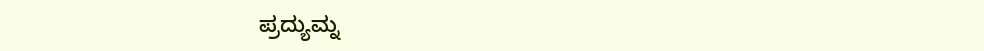ಪ್ರದ್ಯುಮ್ನ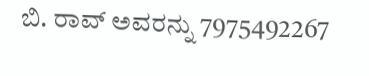ಬಿ. ರಾವ್ ಅವರನ್ನು 7975492267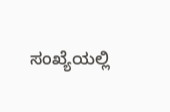ಸಂಖ್ಯೆಯಲ್ಲಿ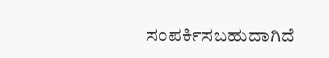ಸಂಪರ್ಕಿಸಬಹುದಾಗಿದೆ